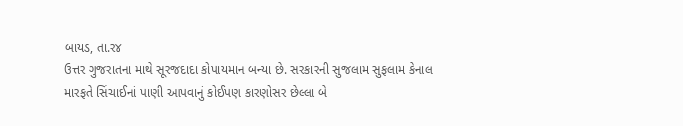બાયડ, તા.ર૪
ઉત્તર ગુજરાતના માથે સૂરજદાદા કોપાયમાન બન્યા છે. સરકારની સુજલામ સુફલામ કેનાલ મારફતે સિંચાઈનાં પાણી આપવાનું કોઈપણ કારણોસર છેલ્લા બે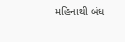મહિનાથી બંધ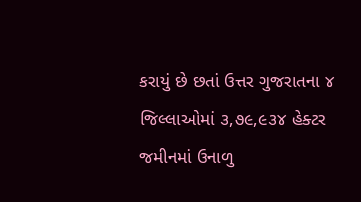કરાયું છે છતાં ઉત્તર ગુજરાતના ૪ જિલ્લાઓમાં ૩,૭૯,૯૩૪ હેક્ટર જમીનમાં ઉનાળુ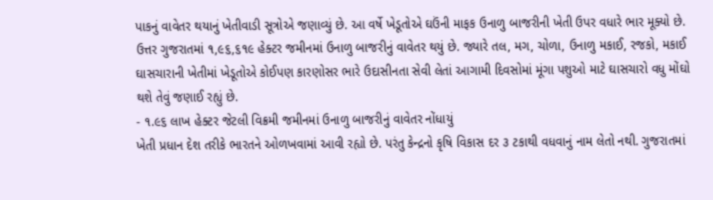પાકનું વાવેતર થયાનું ખેતીવાડી સૂત્રોએ જણાવ્યું છે. આ વર્ષે ખેડૂતોએ ઘઉંની માફક ઉનાળુ બાજરીની ખેતી ઉપર વધારે ભાર મૂક્યો છે. ઉત્તર ગુજરાતમાં ૧,૯૬,૬૧૯ હેક્ટર જમીનમાં ઉનાળુ બાજરીનું વાવેતર થયું છે. જ્યારે તલ, મગ, ચોળા, ઉનાળુ મકાઈ, રજકો, મકાઈ ઘાસચારાની ખેતીમાં ખેડૂતોએ કોઈપણ કારણોસર ભારે ઉદાસીનતા સેવી લેતાં આગામી દિવસોમાં મૂંગા પશુઓ માટે ઘાસચારો વધુ મોંઘો થશે તેવું જણાઈ રહ્યું છે.
- ૧.૯૬ લાખ હેક્ટર જેટલી વિક્રમી જમીનમાં ઉનાળુ બાજરીનું વાવેતર નોંધાયું
ખેતી પ્રધાન દેશ તરીકે ભારતને ઓળખવામાં આવી રહ્યો છે. પરંતુ કેન્દ્રનો કૃષિ વિકાસ દર ૩ ટકાથી વધવાનું નામ લેતો નથી. ગુજરાતમાં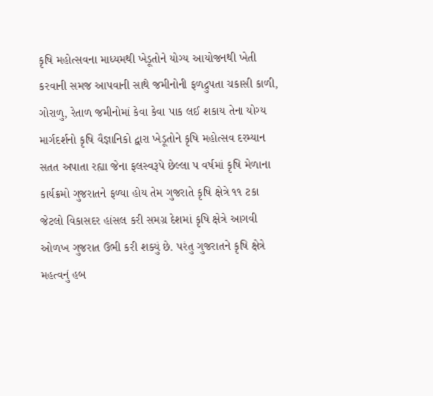કૃષિ મહોત્સવના માધ્યમથી ખેડૂતોને યોગ્ય આયોજનથી ખેતી કરવાની સમજ આપવાની સાથે જમીનોની ફળદ્રુપતા ચકાસી કાળી, ગોરાળુ, રેતાળ જમીનોમાં કેવા કેવા પાક લઈ શકાય તેના યોગ્ય માર્ગદર્શનો કૃષિ વૈજ્ઞાનિકો દ્વારા ખેડૂતોને કૃષિ મહોત્સવ દરમ્યાન સતત અપાતા રહ્યા જેના ફલસ્વરૂપે છેલ્લા પ વર્ષમાં કૃષિ મેળાના કાર્યક્રમો ગુજરાતને ફળ્યા હોય તેમ ગુજરાતે કૃષિ ક્ષેત્રે ૧૧ ટકા જેટલો વિકાસદર હાંસલ કરી સમગ્ર દેશમાં કૃષિ ક્ષેત્રે આગવી ઓળખ ગુજરાત ઉભી કરી શક્યું છે. પરંતુ ગુજરાતને કૃષિ ક્ષેત્રે મહત્વનું હબ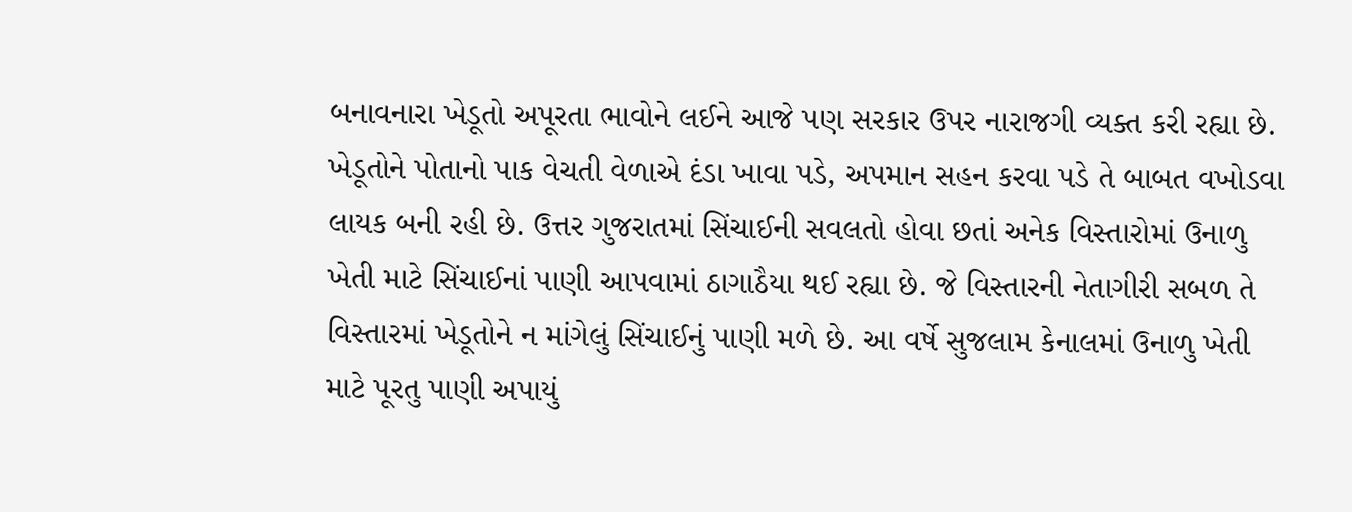બનાવનારા ખેડૂતો અપૂરતા ભાવોને લઈને આજે પણ સરકાર ઉપર નારાજગી વ્યક્ત કરી રહ્યા છે. ખેડૂતોને પોતાનો પાક વેચતી વેળાએ દંડા ખાવા પડે, અપમાન સહન કરવા પડે તે બાબત વખોડવા લાયક બની રહી છે. ઉત્તર ગુજરાતમાં સિંચાઈની સવલતો હોવા છતાં અનેક વિસ્તારોમાં ઉનાળુ ખેતી માટે સિંચાઈનાં પાણી આપવામાં ઠાગાઠૈયા થઈ રહ્યા છે. જે વિસ્તારની નેતાગીરી સબળ તે વિસ્તારમાં ખેડૂતોને ન માંગેલું સિંચાઈનું પાણી મળે છે. આ વર્ષે સુજલામ કેનાલમાં ઉનાળુ ખેતી માટે પૂરતુ પાણી અપાયું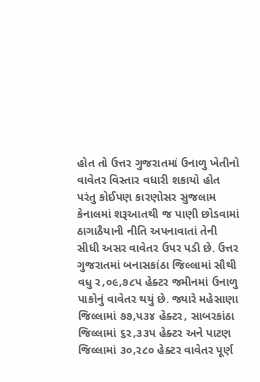હોત તો ઉત્તર ગુજરાતમાં ઉનાળુ ખેતીનો વાવેતર વિસ્તાર વધારી શકાયો હોત પરંતુ કોઈપણ કારણોસર સુજલામ કેનાલમાં શરૂઆતથી જ પાણી છોડવામાં ઠાગાઠૈયાની નીતિ અપનાવાતાં તેની સીધી અસર વાવેતર ઉપર પડી છે. ઉત્તર ગુજરાતમાં બનાસકાંઠા જિલ્લામાં સૌથી વધુ ર,૦૯,૭૮પ હેક્ટર જમીનમાં ઉનાળુ પાકોનું વાવેતર થયું છે. જ્યારે મહેસાણા જિલ્લામાં ૭૭,પ૩૪ હેક્ટર, સાબરકાંઠા જિલ્લામાં ૬ર,૩૩પ હેક્ટર અને પાટણ જિલ્લામાં ૩૦,ર૮૦ હેક્ટર વાવેતર પૂર્ણ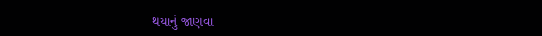થયાનું જાણવા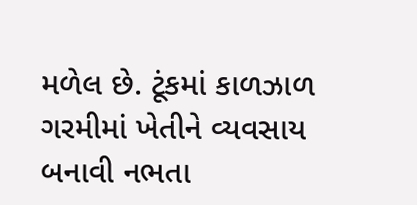મળેલ છે. ટૂંકમાં કાળઝાળ ગરમીમાં ખેતીને વ્યવસાય બનાવી નભતા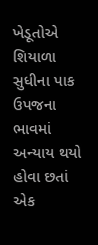ખેડૂતોએ શિયાળા સુધીના પાક ઉપજના ભાવમાં અન્યાય થયો હોવા છતાં એક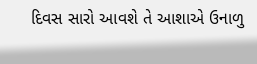દિવસ સારો આવશે તે આશાએ ઉનાળુ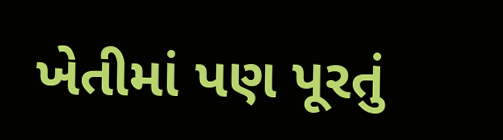ખેતીમાં પણ પૂરતું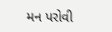મન પરોવી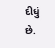દીધું છે.